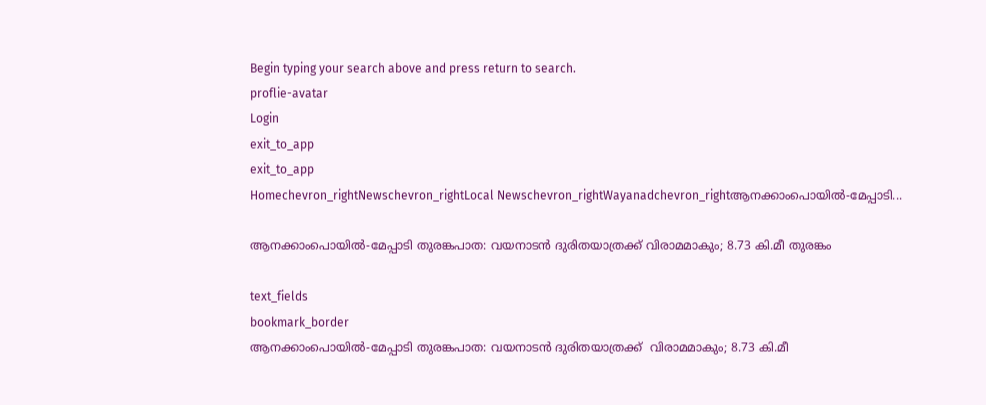Begin typing your search above and press return to search.
proflie-avatar
Login
exit_to_app
exit_to_app
Homechevron_rightNewschevron_rightLocal Newschevron_rightWayanadchevron_rightആനക്കാംപൊയിൽ-മേപ്പാടി...

ആനക്കാംപൊയിൽ-മേപ്പാടി തുരങ്കപാത: വയനാടൻ ദുരിതയാത്രക്ക് വിരാമമാകും; 8.73 കി.മീ തുരങ്കം

text_fields
bookmark_border
ആനക്കാംപൊയിൽ-മേപ്പാടി തുരങ്കപാത: വയനാടൻ ദുരിതയാത്രക്ക്  വിരാമമാകും; 8.73 കി.മീ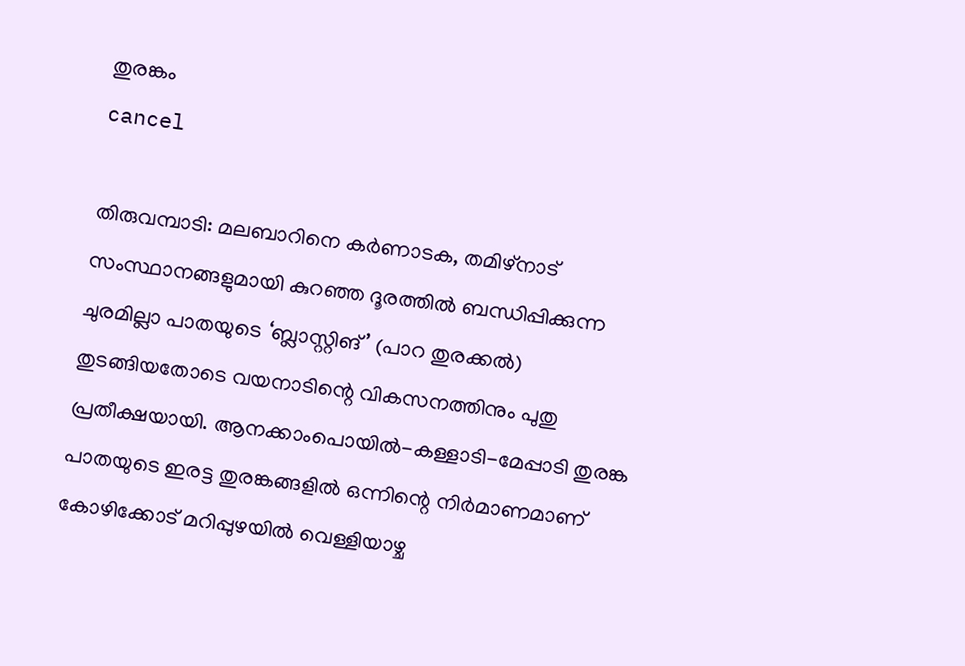തുരങ്കം
cancel

തിരുവമ്പാടി: മലബാറിനെ കർണാടക, തമിഴ്നാട് സംസ്ഥാനങ്ങളുമായി കുറഞ്ഞ ദൂരത്തിൽ ബന്ധിപ്പിക്കുന്ന ചുരമില്ലാ പാതയുടെ ‘ബ്ലാസ്റ്റിങ്’ (പാറ തുരക്കൽ) തുടങ്ങിയതോടെ വയനാടിന്റെ വികസനത്തിനും പുതു പ്രതീക്ഷയായി. ആനക്കാംപൊയിൽ-കള്ളാടി-മേപ്പാടി തുരങ്ക പാതയുടെ ഇരട്ട തുരങ്കങ്ങളിൽ ഒന്നിന്റെ നിർമാണമാണ് കോഴിക്കോട് മറിപ്പുഴയിൽ വെള്ളിയാഴ്ച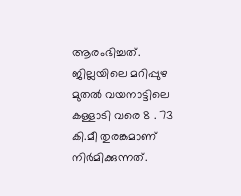ആരംഭിച്ചത്. ജില്ലയിലെ മറിപ്പുഴ മുതൽ വയനാട്ടിലെ കള്ളാടി വരെ 8 . 73 കി.മീ തുരങ്കമാണ് നിർമിക്കുന്നത്.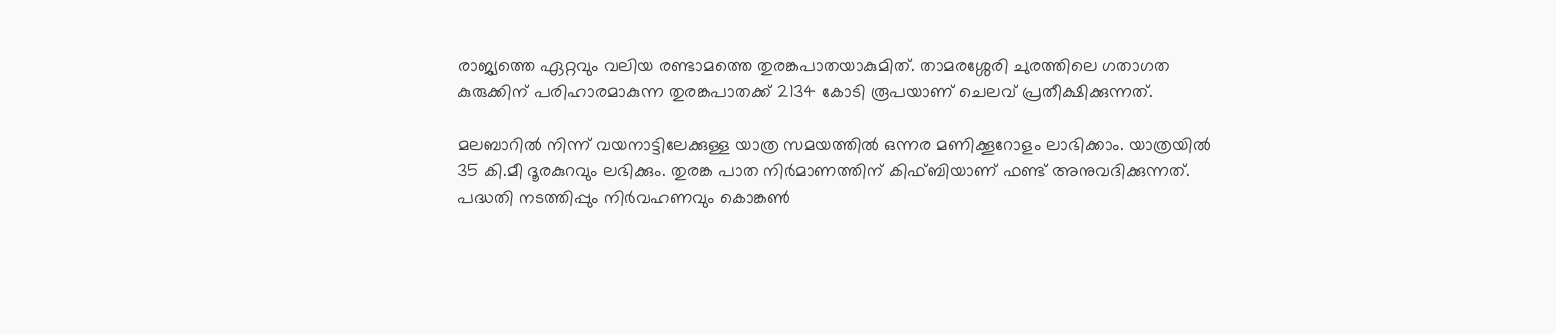രാജ്യത്തെ ഏറ്റവും വലിയ രണ്ടാമത്തെ തുരങ്കപാതയാകുമിത്. താമരശ്ശേരി ചുരത്തിലെ ഗതാഗത കുരുക്കിന് പരിഹാരമാകുന്ന തുരങ്കപാതക്ക് 2134 കോടി രൂപയാണ് ചെലവ് പ്രതീക്ഷിക്കുന്നത്.

മലബാറിൽ നിന്ന് വയനാട്ടിലേക്കുള്ള യാത്ര സമയത്തിൽ ഒന്നര മണിക്കൂറോളം ലാഭിക്കാം. യാത്രയിൽ 35 കി.മീ ദൂരകുറവും ലഭിക്കും. തുരങ്ക പാത നിർമാണത്തിന് കിഫ്ബിയാണ് ഫണ്ട് അനുവദിക്കുന്നത്. പദ്ധതി നടത്തിപ്പും നിർവഹണവും കൊങ്കൺ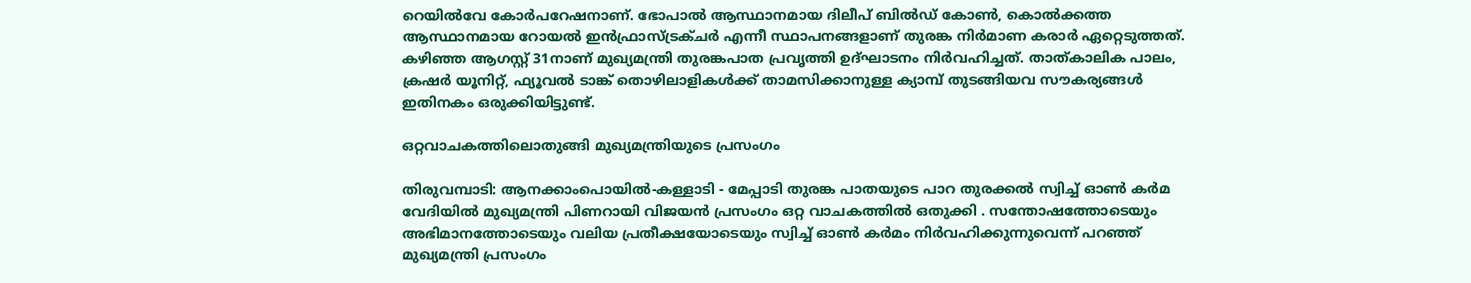റെയിൽവേ കോർപറേഷനാണ്. ഭോപാൽ ആസ്ഥാനമായ ദിലീപ് ബിൽഡ് കോൺ, കൊൽക്കത്ത ആസ്ഥാനമായ റോയൽ ഇൻഫ്രാസ്ട്രക്ചർ എന്നീ സ്ഥാപനങ്ങളാണ് തുരങ്ക നിർമാണ കരാർ ഏറ്റെടുത്തത്. കഴിഞ്ഞ ആഗസ്റ്റ് 31നാണ് മുഖ്യമന്ത്രി തുരങ്കപാത പ്രവൃത്തി ഉദ്ഘാടനം നിർവഹിച്ചത്. താത്കാലിക പാലം, ക്രഷർ യൂനിറ്റ്, ഫ്യൂവൽ ടാങ്ക് തൊഴിലാളികൾക്ക് താമസിക്കാനുള്ള ക്യാമ്പ് തുടങ്ങിയവ സൗകര്യങ്ങൾ ഇതിനകം ഒരുക്കിയിട്ടുണ്ട്.

ഒറ്റവാചകത്തിലൊതുങ്ങി മുഖ്യമന്ത്രിയുടെ പ്രസംഗം

തിരുവമ്പാടി: ആനക്കാംപൊയിൽ-കള്ളാടി - മേപ്പാടി തുരങ്ക പാതയുടെ പാറ തുരക്കൽ സ്വിച്ച് ഓൺ കർമ വേദിയിൽ മുഖ്യമന്ത്രി പിണറായി വിജയൻ പ്രസംഗം ഒറ്റ വാചകത്തിൽ ഒതുക്കി . സന്തോഷത്തോടെയും അഭിമാനത്തോടെയും വലിയ പ്രതീക്ഷയോടെയും സ്വിച്ച് ഓൺ കർമം നിർവഹിക്കുന്നുവെന്ന് പറഞ്ഞ് മുഖ്യമന്ത്രി പ്രസംഗം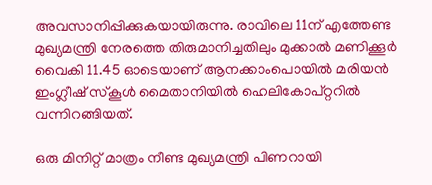അവസാനിപ്പിക്കുകയായിരുന്നു. രാവിലെ 11ന് എത്തേണ്ട മുഖ്യമന്ത്രി നേരത്തെ തിരുമാനിച്ചതിലും മുക്കാൽ മണിക്കൂർ വൈകി 11.45 ഓടെയാണ് ആനക്കാംപൊയിൽ മരിയൻ ഇംഗ്ലീഷ് സ്കൂൾ മൈതാനിയിൽ ഹെലികോപ്റ്ററിൽ വന്നിറങ്ങിയത്.

ഒരു മിനിറ്റ് മാത്രം നീണ്ട മുഖ്യമന്ത്രി പിണറായി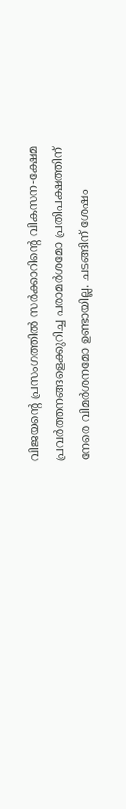വിജയന്റെ പ്രസംഗത്തിൽ സർക്കാറിന്റെ വികസന-ക്ഷേമ പ്രവർത്തനങ്ങളെക്കുറിച്ച പരാമർശമോ പ്രതിപക്ഷത്തിന് നേരെ വിമർശനമോ ഉണ്ടായില്ല. ചടങ്ങിന് ശേഷം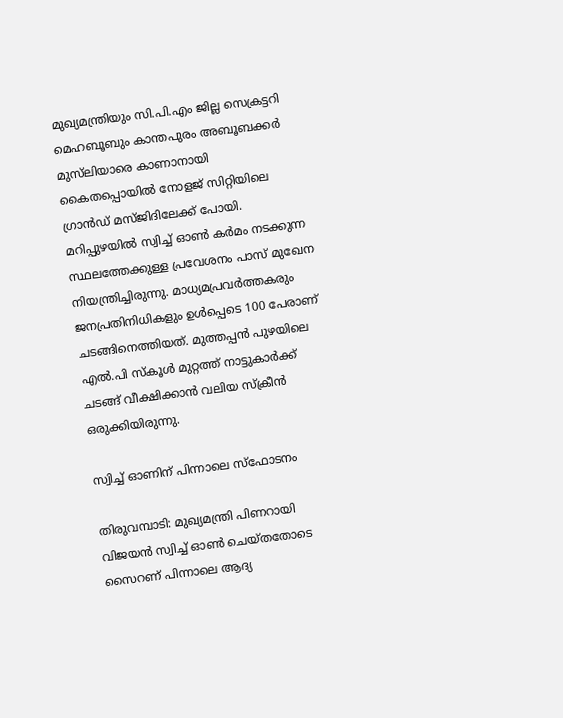മുഖ്യമന്ത്രിയും സി.പി.എം ജില്ല സെക്രട്ടറി മെഹബൂബും കാന്തപുരം അബൂബക്കർ മുസ്‍ലിയാരെ കാണാനായി കൈതപ്പൊയിൽ നോളജ് സിറ്റിയിലെ ഗ്രാൻഡ് മസ്ജിദിലേക്ക് പോയി. മറിപ്പുഴയിൽ സ്വിച്ച് ഓൺ കർമം നടക്കുന്ന സ്ഥലത്തേക്കുള്ള പ്രവേശനം പാസ് മുഖേന നിയന്ത്രിച്ചിരുന്നു. മാധ്യമപ്രവർത്തകരും ജനപ്രതിനിധികളും ഉൾപ്പെടെ 100 പേരാണ് ചടങ്ങിനെത്തിയത്. മുത്തപ്പൻ പുഴയിലെ എൽ.പി സ്കൂൾ മുറ്റത്ത് നാട്ടുകാർക്ക് ചടങ്ങ് വീക്ഷിക്കാൻ വലിയ സ്ക്രീൻ ഒരുക്കിയിരുന്നു.

സ്വിച്ച് ഓണിന് പിന്നാലെ സ്ഫോടനം

തിരുവമ്പാടി: മുഖ്യമന്ത്രി പിണറായി വിജയൻ സ്വിച്ച് ഓൺ ചെയ്തതോടെ സൈറണ് പിന്നാലെ ആദ്യ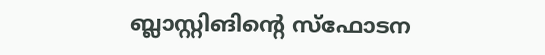ബ്ലാസ്റ്റിങിന്റെ സ്ഫോടന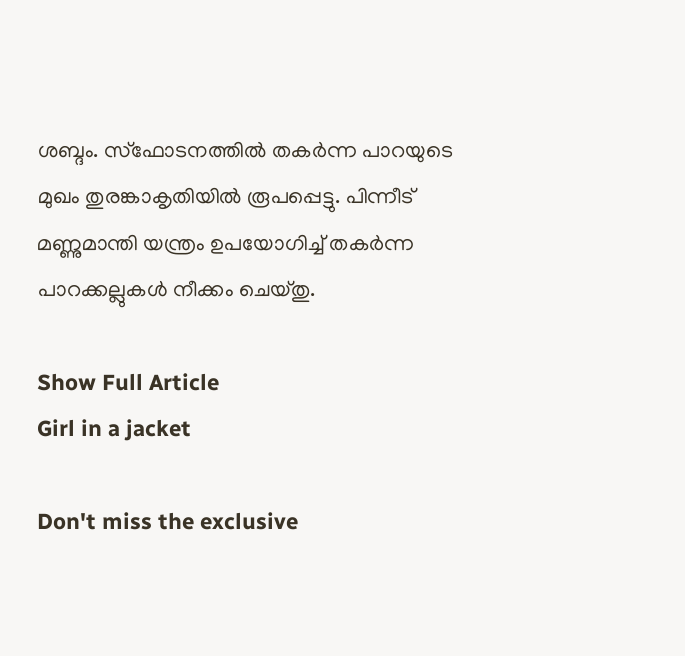ശബ്ദം. സ്ഫോടനത്തിൽ തകർന്ന പാറയുടെ മുഖം തുരങ്കാകൃതിയിൽ രൂപപ്പെട്ടു. പിന്നീട് മണ്ണുമാന്തി യന്ത്രം ഉപയോഗിച്ച് തകർന്ന പാറക്കല്ലുകൾ നീക്കം ചെയ്തു.

Show Full Article
Girl in a jacket

Don't miss the exclusive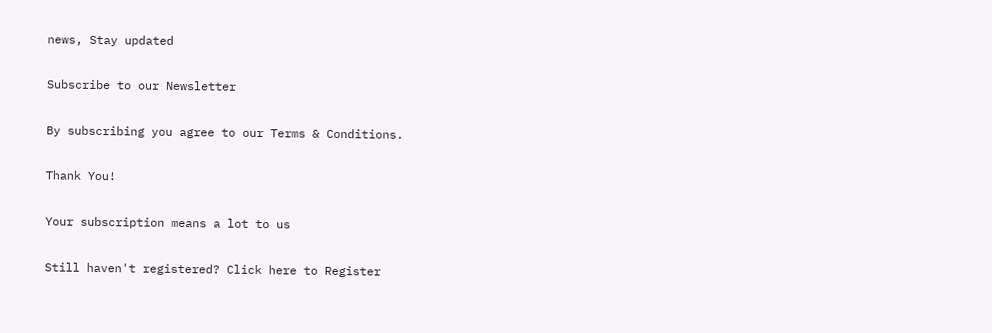news, Stay updated

Subscribe to our Newsletter

By subscribing you agree to our Terms & Conditions.

Thank You!

Your subscription means a lot to us

Still haven't registered? Click here to Register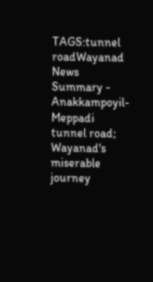TAGS:tunnel roadWayanad
News Summary - Anakkampoyil-Meppadi tunnel road; Wayanad's miserable journey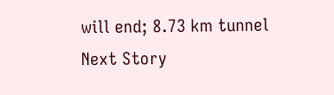will end; 8.73 km tunnel
Next Story